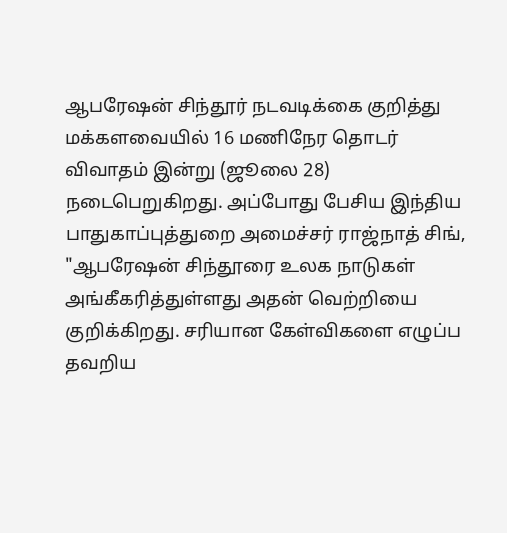ஆபரேஷன் சிந்தூர் நடவடிக்கை குறித்து மக்களவையில் 16 மணிநேர தொடர் விவாதம் இன்று (ஜூலை 28) நடைபெறுகிறது. அப்போது பேசிய இந்திய பாதுகாப்புத்துறை அமைச்சர் ராஜ்நாத் சிங், "ஆபரேஷன் சிந்தூரை உலக நாடுகள் அங்கீகரித்துள்ளது அதன் வெற்றியை குறிக்கிறது. சரியான கேள்விகளை எழுப்ப தவறிய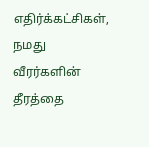எதிர்க்கட்சிகள், நமது வீரர்களின் தீரத்தை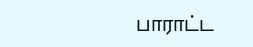பாராட்ட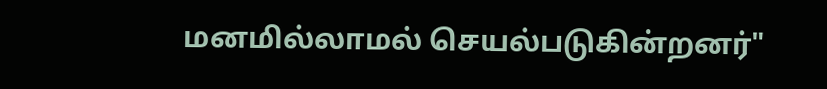மனமில்லாமல் செயல்படுகின்றனர்"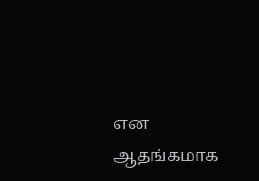என ஆதங்கமாக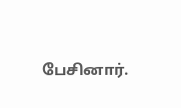பேசினார்.